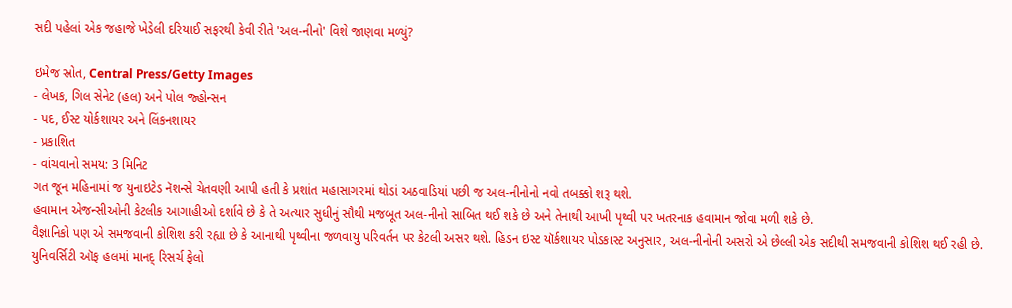સદી પહેલાં એક જહાજે ખેડેલી દરિયાઈ સફરથી કેવી રીતે 'અલ-નીનો' વિશે જાણવા મળ્યું?

ઇમેજ સ્રોત, Central Press/Getty Images
- લેખક, ગિલ સેનેટ (હલ) અને પોલ જ્હોન્સન
- પદ, ઈસ્ટ યોર્કશાયર અને લિંકનશાયર
- પ્રકાશિત
- વાંચવાનો સમય: 3 મિનિટ
ગત જૂન મહિનામાં જ યુનાઇટેડ નૅશન્સે ચેતવણી આપી હતી કે પ્રશાંત મહાસાગરમાં થોડાં અઠવાડિયાં પછી જ અલ-નીનોનો નવો તબક્કો શરૂ થશે.
હવામાન એજન્સીઓની કેટલીક આગાહીઓ દર્શાવે છે કે તે અત્યાર સુધીનું સૌથી મજબૂત અલ-નીનો સાબિત થઈ શકે છે અને તેનાથી આખી પૃથ્વી પર ખતરનાક હવામાન જોવા મળી શકે છે.
વૈજ્ઞાનિકો પણ એ સમજવાની કોશિશ કરી રહ્યા છે કે આનાથી પૃથ્વીના જળવાયુ પરિવર્તન પર કેટલી અસર થશે. હિડન ઇસ્ટ યૉર્કશાયર પોડકાસ્ટ અનુસાર, અલ-નીનોની અસરો એ છેલ્લી એક સદીથી સમજવાની કોશિશ થઈ રહી છે.
યુનિવર્સિટી ઑફ હલમાં માનદ્ રિસર્ચ ફેલો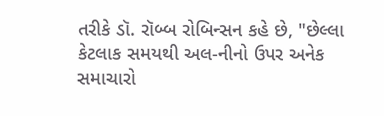તરીકે ડૉ. રૉબ્બ રોબિન્સન કહે છે, "છેલ્લા કેટલાક સમયથી અલ-નીનો ઉપર અનેક સમાચારો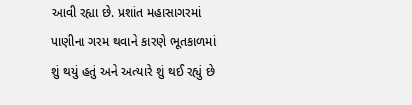આવી રહ્યા છે. પ્રશાંત મહાસાગરમાં પાણીના ગરમ થવાને કારણે ભૂતકાળમાં શું થયું હતું અને અત્યારે શું થઈ રહ્યું છે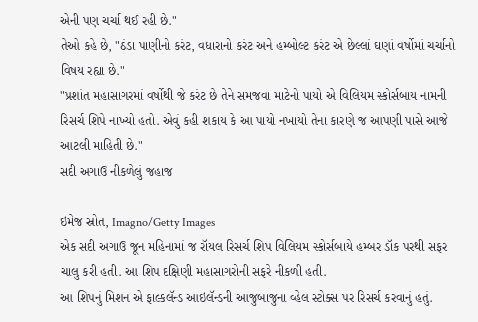એની પણ ચર્ચા થઈ રહી છે."
તેઓ કહે છે, "ઠંડા પાણીનો કરંટ, વધારાનો કરંટ અને હમ્બોલ્ટ કરંટ એ છેલ્લાં ઘણાં વર્ષોમાં ચર્ચાનો વિષય રહ્યા છે."
"પ્રશાંત મહાસાગરમાં વર્ષોથી જે કરંટ છે તેને સમજવા માટેનો પાયો એ વિલિયમ સ્કોર્સબાય નામની રિસર્ચ શિપે નાખ્યો હતો. એવું કહી શકાય કે આ પાયો નખાયો તેના કારણે જ આપણી પાસે આજે આટલી માહિતી છે."
સદી અગાઉ નીકળેલું જહાજ

ઇમેજ સ્રોત, Imagno/Getty Images
એક સદી અગાઉ જૂન મહિનામાં જ રૉયલ રિસર્ચ શિપ વિલિયમ સ્કોર્સબાયે હમ્બર ડૉક પરથી સફર ચાલુ કરી હતી. આ શિપ દક્ષિણી મહાસાગરોની સફરે નીકળી હતી.
આ શિપનું મિશન એ ફાલ્કલૅન્ડ આઇલૅન્ડની આજુબાજુના વ્હેલ સ્ટોક્સ પર રિસર્ચ કરવાનું હતું.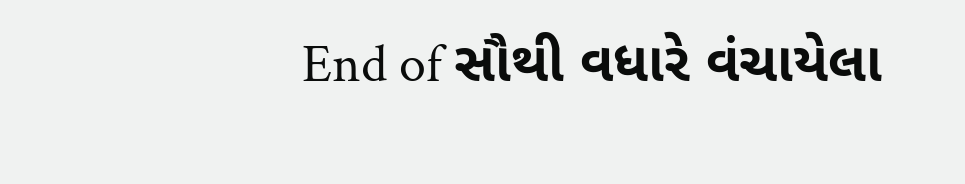End of સૌથી વધારે વંચાયેલા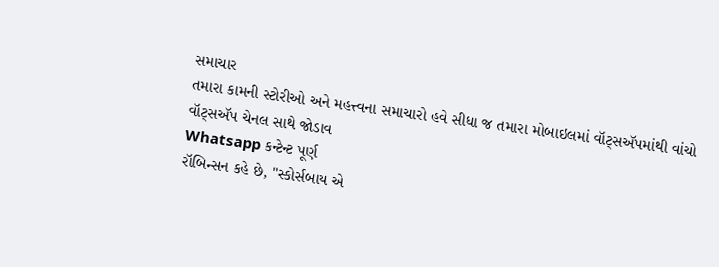સમાચાર
તમારા કામની સ્ટોરીઓ અને મહત્ત્વના સમાચારો હવે સીધા જ તમારા મોબાઇલમાં વૉટ્સઍપમાંથી વાંચો
વૉટ્સઍપ ચેનલ સાથે જોડાવ
Whatsapp કન્ટેન્ટ પૂર્ણ
રૉબિન્સન કહે છે, "સ્કોર્સબાય એ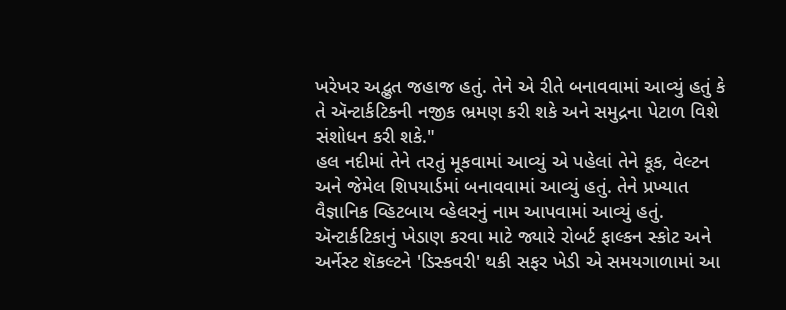ખરેખર અદ્ભુત જહાજ હતું. તેને એ રીતે બનાવવામાં આવ્યું હતું કે તે ઍન્ટાર્કટિકની નજીક ભ્રમણ કરી શકે અને સમુદ્રના પેટાળ વિશે સંશોધન કરી શકે."
હલ નદીમાં તેને તરતું મૂકવામાં આવ્યું એ પહેલાં તેને કૂક, વેલ્ટન અને જેમેલ શિપયાર્ડમાં બનાવવામાં આવ્યું હતું. તેને પ્રખ્યાત વૈજ્ઞાનિક વ્હિટબાય વ્હેલરનું નામ આપવામાં આવ્યું હતું.
ઍન્ટાર્કટિકાનું ખેડાણ કરવા માટે જ્યારે રોબર્ટ ફાલ્કન સ્કોટ અને અર્નેસ્ટ શૅકલ્ટને 'ડિસ્કવરી' થકી સફર ખેડી એ સમયગાળામાં આ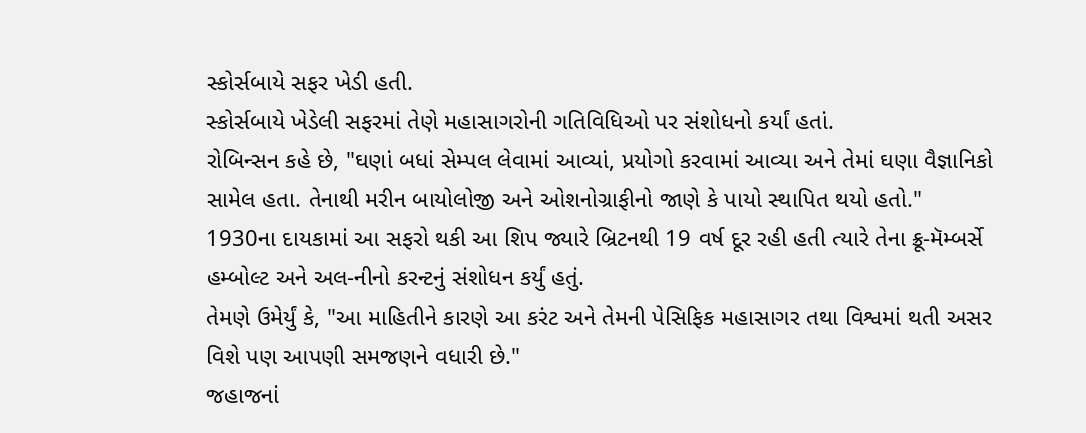સ્કોર્સબાયે સફર ખેડી હતી.
સ્કોર્સબાયે ખેડેલી સફરમાં તેણે મહાસાગરોની ગતિવિધિઓ પર સંશોધનો કર્યાં હતાં.
રોબિન્સન કહે છે, "ઘણાં બધાં સેમ્પલ લેવામાં આવ્યાં, પ્રયોગો કરવામાં આવ્યા અને તેમાં ઘણા વૈજ્ઞાનિકો સામેલ હતા. તેનાથી મરીન બાયોલોજી અને ઓશનોગ્રાફીનો જાણે કે પાયો સ્થાપિત થયો હતો."
1930ના દાયકામાં આ સફરો થકી આ શિપ જ્યારે બ્રિટનથી 19 વર્ષ દૂર રહી હતી ત્યારે તેના ક્રૂ-મૅમ્બર્સે હમ્બોલ્ટ અને અલ-નીનો કરન્ટનું સંશોધન કર્યું હતું.
તેમણે ઉમેર્યું કે, "આ માહિતીને કારણે આ કરંટ અને તેમની પેસિફિક મહાસાગર તથા વિશ્વમાં થતી અસર વિશે પણ આપણી સમજણને વધારી છે."
જહાજનાં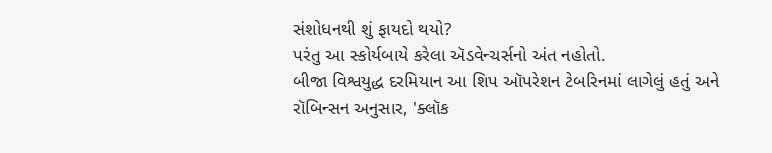સંશોધનથી શું ફાયદો થયો?
પરંતુ આ સ્કોર્યબાયે કરેલા ઍડવેન્ચર્સનો અંત નહોતો.
બીજા વિશ્વયુદ્ધ દરમિયાન આ શિપ ઑપરેશન ટેબરિનમાં લાગેલું હતું અને રૉબિન્સન અનુસાર, 'ક્લૉક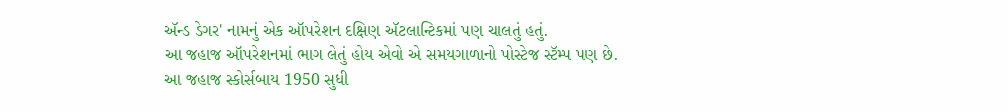ઍન્ડ ડેગર' નામનું એક ઑપરેશન દક્ષિણ ઍટલાન્ટિકમાં પણ ચાલતું હતું.
આ જહાજ ઑપરેશનમાં ભાગ લેતું હોય એવો એ સમયગાળાનો પોસ્ટેજ સ્ટૅમ્પ પણ છે.
આ જહાજ સ્કોર્સબાય 1950 સુધી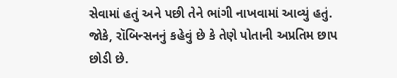સેવામાં હતું અને પછી તેને ભાંગી નાખવામાં આવ્યું હતું. જોકે, રૉબિન્સનનું કહેવું છે કે તેણે પોતાની અપ્રતિમ છાપ છોડી છે.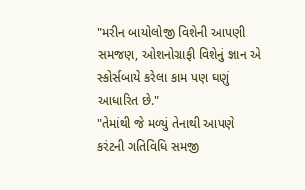"મરીન બાયોલોજી વિશેની આપણી સમજણ, ઓશનોગ્રાફી વિશેનું જ્ઞાન એ સ્કોર્સબાયે કરેલા કામ પણ ઘણું આધારિત છે."
"તેમાંથી જે મળ્યું તેનાથી આપણે કરંટની ગતિવિધિ સમજી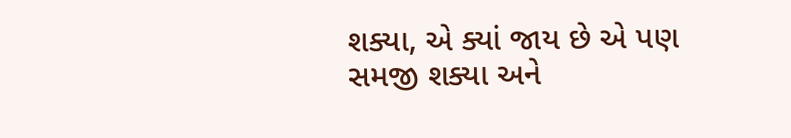શક્યા, એ ક્યાં જાય છે એ પણ સમજી શક્યા અને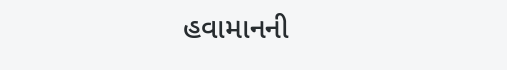હવામાનની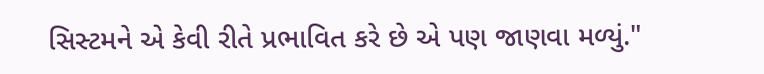સિસ્ટમને એ કેવી રીતે પ્રભાવિત કરે છે એ પણ જાણવા મળ્યું."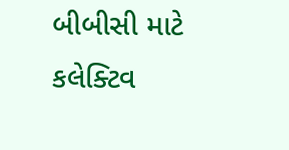બીબીસી માટે કલેક્ટિવ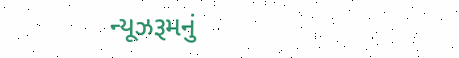ન્યૂઝરૂમનું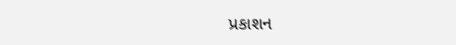પ્રકાશન